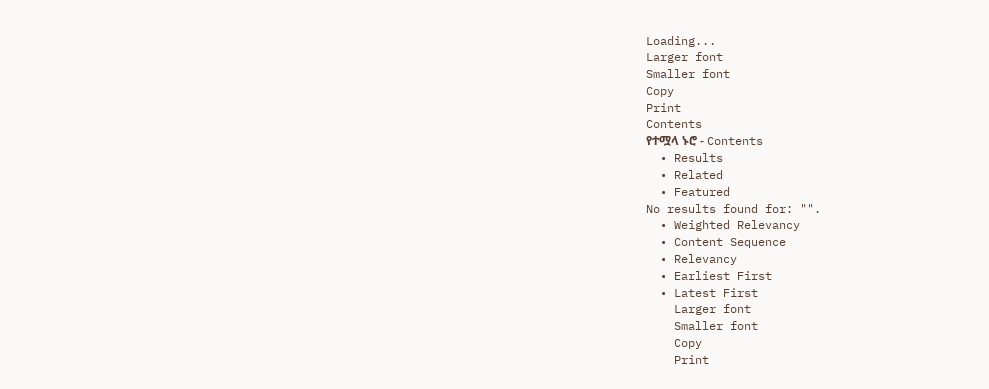Loading...
Larger font
Smaller font
Copy
Print
Contents
የተሟላ ኑሮ - Contents
  • Results
  • Related
  • Featured
No results found for: "".
  • Weighted Relevancy
  • Content Sequence
  • Relevancy
  • Earliest First
  • Latest First
    Larger font
    Smaller font
    Copy
    Print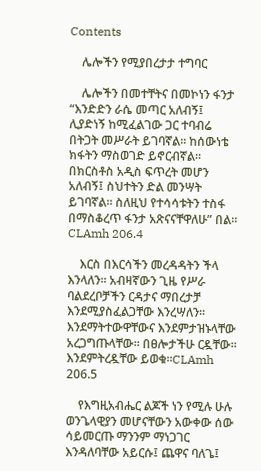Contents

    ሌሎችን የሚያበረታታ ተግባር

    ሌሎችን በመተቸትና በመኮነን ፋንታ “እንድድን ራሴ መጣር አለብኝ፤ ሊያድነኝ ከሚፈልገው ጋር ተባብሬ በትጋት መሥራት ይገባኛል፡፡ ከሰውነቴ ክፋትን ማስወገድ ይኖርብኛል፡፡ በክርስቶስ አዲስ ፍጥረት መሆን አለብኝ፤ ስህተትን ድል መንሣት ይገባኛል፡፡ ስለዚህ የተሳሳቱትን ተስፋ በማስቆረጥ ፋንታ አጽናናቸዋለሁ” በል፡፡CLAmh 206.4

    እርስ በእርሳችን መረዳዳትን ችላ እንላለን፡፡ አብዛኛውን ጊዜ የሥራ ባልደረቦቻችን ርዳታና ማበረታቻ እንደሚያስፈልጋቸው እንረሣለን፡፡ እንደማትተውዋቸውና እንደምታዝኑላቸው አረጋግጡላቸው፡፡ በፀሎታችሁ ርዷቸው፡፡ እንደምትረዷቸው ይወቁ፡፡CLAmh 206.5

    የእግዚአብሔር ልጆች ነን የሚሉ ሁሉ ወንጌላዊያን መሆናቸውን አውቀው ሰው ሳይመርጡ ማንንም ማነጋገር እንዳለባቸው አይርሱ፤ ጨዋና ባለጌ፤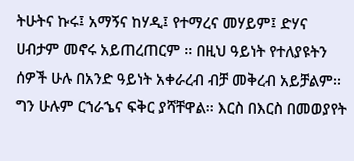ትሁትና ኩሩ፤ አማኝና ከሃዲ፤ የተማረና መሃይም፤ ድሃና ሀብታም መኖሩ አይጠረጠርም ፡፡ በዚህ ዓይነት የተለያዩትን ሰዎች ሁሉ በአንድ ዓይነት አቀራረብ ብቻ መቅረብ አይቻልም፡፡ ግን ሁሉም ርኀራኄና ፍቅር ያሻቸዋል፡፡ እርስ በእርስ በመወያየት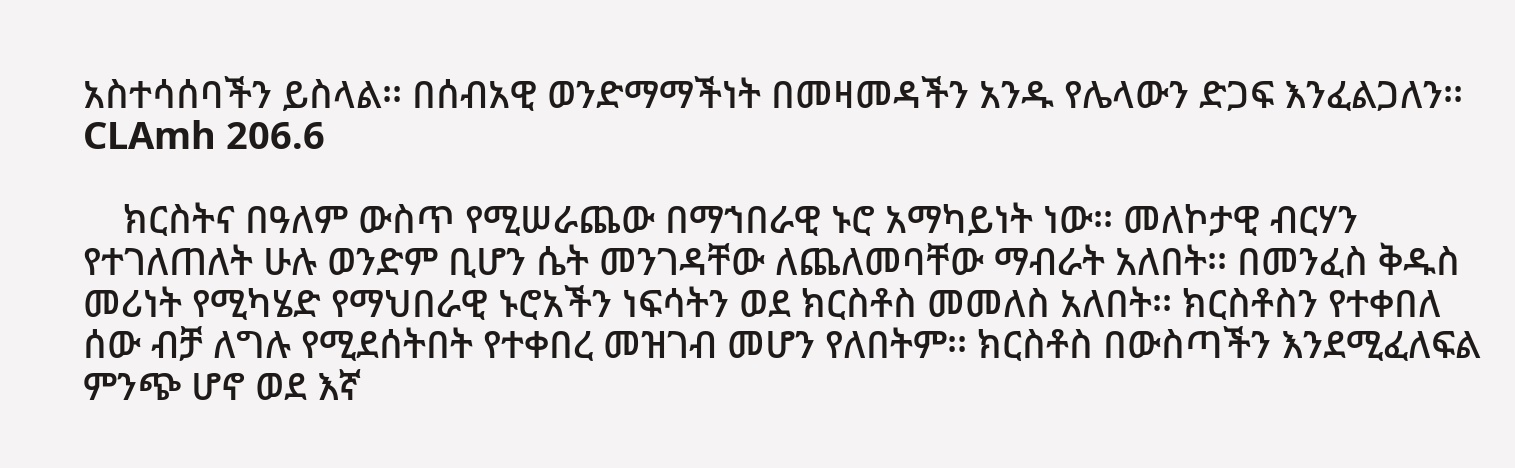አስተሳሰባችን ይስላል፡፡ በሰብአዊ ወንድማማችነት በመዛመዳችን አንዱ የሌላውን ድጋፍ እንፈልጋለን፡፡CLAmh 206.6

    ክርስትና በዓለም ውስጥ የሚሠራጨው በማኀበራዊ ኑሮ አማካይነት ነው፡፡ መለኮታዊ ብርሃን የተገለጠለት ሁሉ ወንድም ቢሆን ሴት መንገዳቸው ለጨለመባቸው ማብራት አለበት፡፡ በመንፈስ ቅዱስ መሪነት የሚካሄድ የማህበራዊ ኑሮአችን ነፍሳትን ወደ ክርስቶስ መመለስ አለበት፡፡ ክርስቶስን የተቀበለ ሰው ብቻ ለግሉ የሚደሰትበት የተቀበረ መዝገብ መሆን የለበትም፡፡ ክርስቶስ በውስጣችን እንደሚፈለፍል ምንጭ ሆኖ ወደ እኛ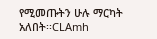የሚመጡትን ሁሉ ማርካት አለበት፡፡CLAmh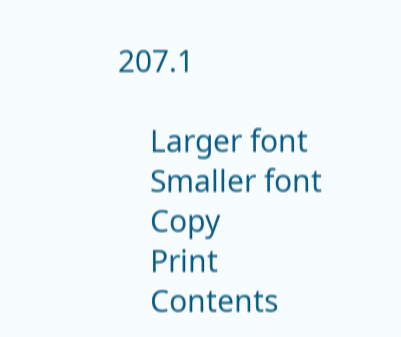207.1

    Larger font
    Smaller font
    Copy
    Print
    Contents